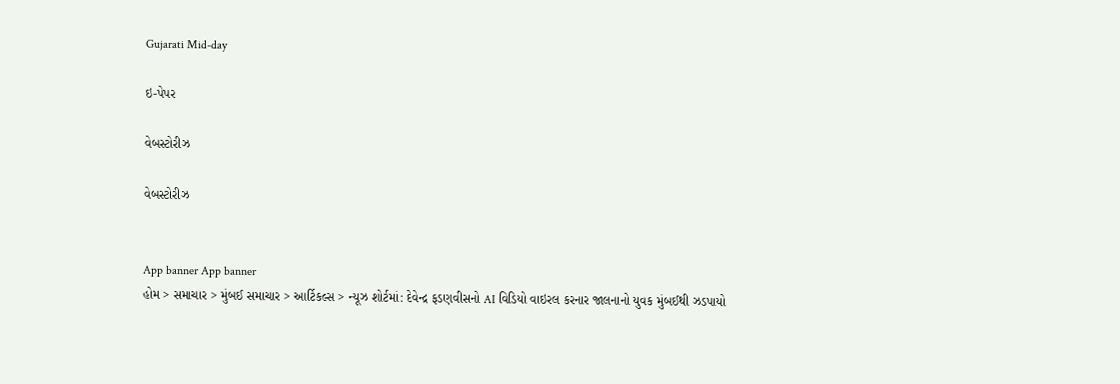Gujarati Mid-day

ઇ-પેપર

વેબસ્ટોરીઝ

વેબસ્ટોરીઝ


App banner App banner
હોમ > સમાચાર > મુંબઈ સમાચાર > આર્ટિકલ્સ > ન્યૂઝ શોર્ટમાં: દેવેન્દ્ર ફડણવીસનો AI વિડિયો વાઇરલ કરનાર જાલનાનો યુવક મુંબઈથી ઝડપાયો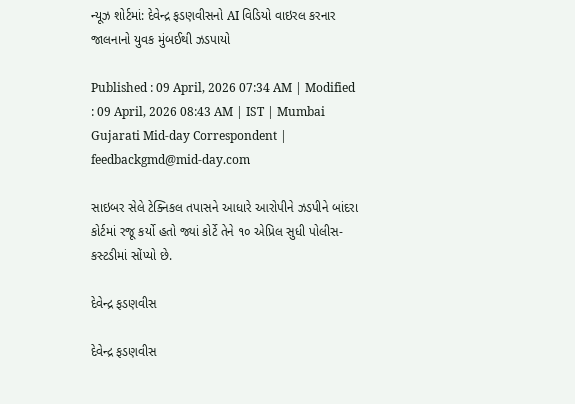ન્યૂઝ શોર્ટમાં: દેવેન્દ્ર ફડણવીસનો AI વિડિયો વાઇરલ કરનાર જાલનાનો યુવક મુંબઈથી ઝડપાયો

Published : 09 April, 2026 07:34 AM | Modified : 09 April, 2026 08:43 AM | IST | Mumbai
Gujarati Mid-day Correspondent | feedbackgmd@mid-day.com

સાઇબર સેલે ટેક્નિકલ તપાસને આધારે આરોપીને ઝડપીને બાંદરા કોર્ટમાં રજૂ કર્યો હતો જ્યાં કોર્ટે તેને ૧૦ એપ્રિલ સુધી પોલીસ-કસ્ટડીમાં સોંપ્યો છે.

દેવેન્દ્ર ફડણવીસ

દેવેન્દ્ર ફડણવીસ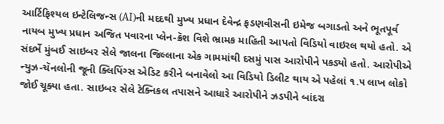આર્ટિફિશ્યલ ઇન્ટેલિજન્સ (AI)ની મદદથી મુખ્ય પ્રધાન દેવેન્દ્ર ફડણવીસની ઇમેજ બગાડતો અને ભૂતપૂર્વ નાયબ મુખ્ય પ્રધાન અજિત પવારના પ્લેન-ક્રૅશ વિશે ભ્રામક માહિતી આપતો વિડિયો વાઇરલ થયો હતો. એ સંદર્ભે મુંબઈ સાઇબર સેલે જાલના જિલ્લાના એક ગામમાંથી દસમું પાસ આરોપીને પકડ્યો હતો. આરોપીએ ન્યુઝ-ચૅનલોની જૂની ક્લિપિંગ્સ એડિટ કરીને બનાવેલો આ વિડિયો ડિલીટ થાય એ પહેલાં ૧.૫ લાખ લોકો જોઈ ચૂક્યા હતા. સાઇબર સેલે ટેક્નિકલ તપાસને આધારે આરોપીને ઝડપીને બાંદરા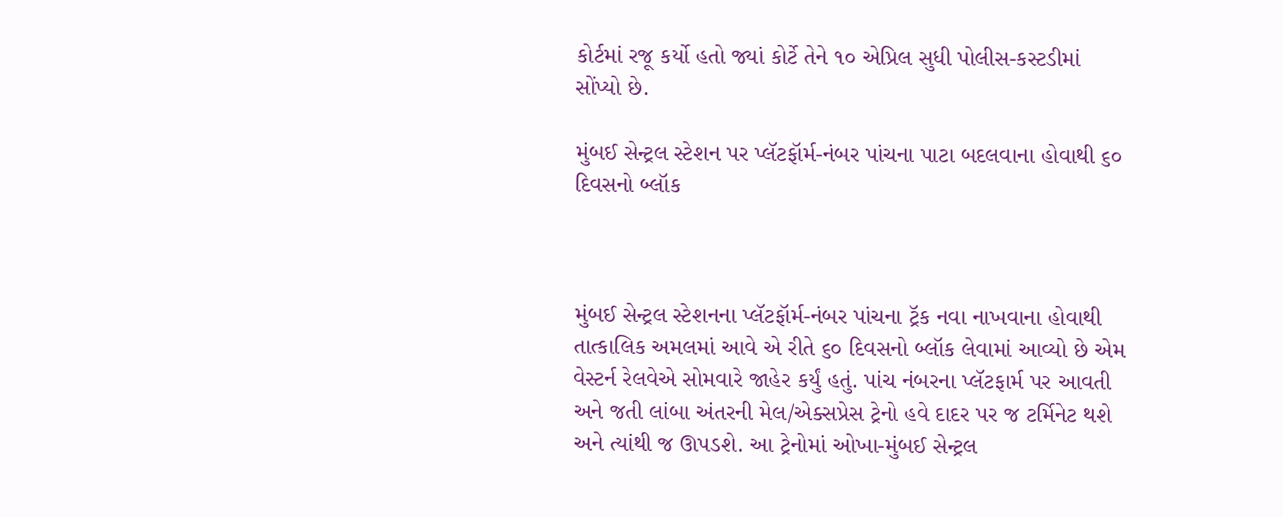કોર્ટમાં રજૂ કર્યો હતો જ્યાં કોર્ટે તેને ૧૦ એપ્રિલ સુધી પોલીસ-કસ્ટડીમાં સોંપ્યો છે.

મુંબઈ સેન્ટ્રલ સ્ટેશન પર પ્લૅટફૉર્મ-નંબર પાંચના પાટા બદલવાના હોવાથી ૬૦ દિવસનો બ્લૉક



મુંબઈ સેન્ટ્રલ સ્ટેશનના પ્લૅટફૉર્મ-નંબર પાંચના ટ્રૅક નવા નાખવાના હોવાથી તાત્કાલિક અમલમાં આવે એ રીતે ૬૦ દિવસનો બ્લૉક લેવામાં આવ્યો છે એમ વેસ્ટર્ન રેલવેએ સોમવારે જાહેર કર્યું હતું. પાંચ નંબરના પ્લૅટફાર્મ પર આવતી અને જતી લાંબા અંતરની મેલ/એક્સપ્રેસ ટ્રેનો હવે દાદર પર જ ટર્મિનેટ થશે અને ત્યાંથી જ ઊપડશે. આ ટ્રેનોમાં ઓખા-મુંબઈ સેન્ટ્રલ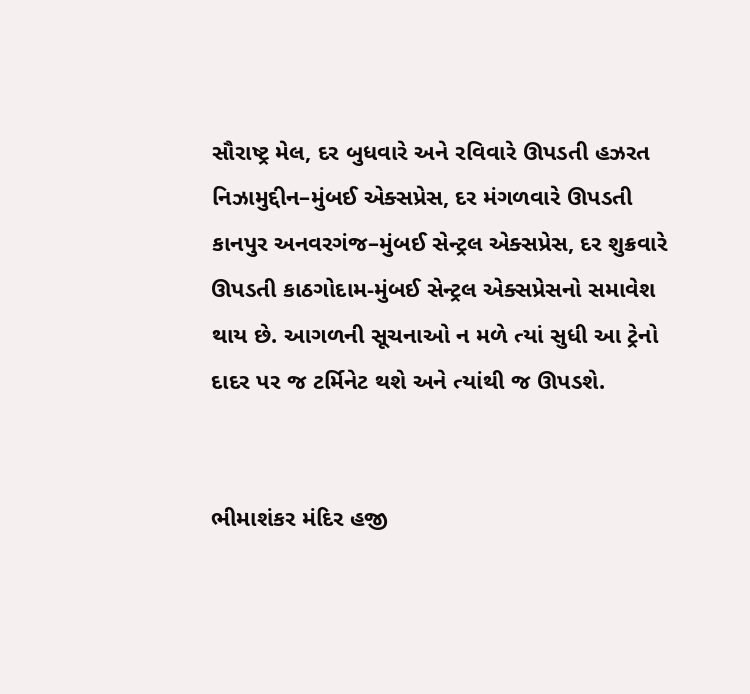સૌરાષ્ટ્ર મેલ, દર બુધવારે અને રવિવારે ઊપડતી હઝરત નિઝામુદ્દીન–મુંબઈ એક્સપ્રેસ, દર મંગળવારે ઊપડતી કાનપુર અનવરગંજ–મુંબઈ સેન્ટ્રલ એક્સપ્રેસ, દર શુક્રવારે ઊપડતી કાઠગોદામ-મુંબઈ સેન્ટ્રલ એક્સપ્રેસનો સમાવેશ થાય છે. આગળની સૂચનાઓ ન મળે ત્યાં સુધી આ ટ્રેનો દાદર પર જ ટર્મિનેટ થશે અને ત્યાંથી જ ઊપડશે.


ભીમાશંકર મંદિર હજી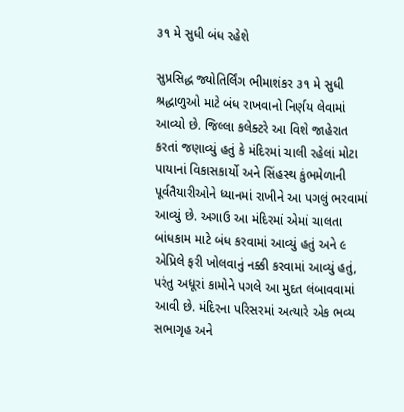૩૧ મે સુધી બંધ રહેશે

સુપ્રસિદ્ધ જ્યોતિર્લિંગ ભીમાશંકર ૩૧ મે સુધી શ્રદ્ધાળુઓ માટે બંધ રાખવાનો નિર્ણય લેવામાં આવ્યો છે. જિલ્લા કલેક્ટરે આ વિશે જાહેરાત કરતાં જણાવ્યું હતું કે મંદિરમાં ચાલી રહેલાં મોટા પાયાનાં વિકાસકાર્યો અને સિંહસ્થ કુંભમેળાની પૂર્વતૈયારીઓને ધ્યાનમાં રાખીને આ પગલું ભરવામાં આવ્યું છે. અગાઉ આ મંદિરમાં એમાં ચાલતા બાંધકામ માટે બંધ કરવામાં આવ્યું હતું અને ૯ એપ્રિલે ફરી ખોલવાનું નક્કી કરવામાં આવ્યું હતું, પરંતુ અધૂરાં કામોને પગલે આ મુદત લંબાવવામાં આવી છે. મંદિરના પરિસરમાં અત્યારે એક ભવ્ય સભાગૃહ અને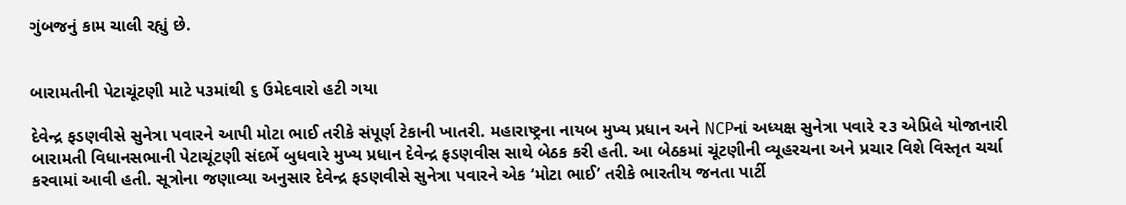ગુંબજનું કામ ચાલી રહ્યું છે.


બારામતીની પેટાચૂંટણી માટે ૫૩માંથી ૬ ઉમેદવારો હટી ગયા

દેવેન્દ્ર ફડણવીસે સુનેત્રા પવારને આપી મોટા ભાઈ તરીકે સંપૂર્ણ ટેકાની ખાતરી. મહારાષ્ટ્રના નાયબ મુખ્ય પ્રધાન અને NCPનાં અધ્યક્ષ સુનેત્રા પવારે ૨૩ એપ્રિલે યોજાનારી બારામતી વિધાનસભાની પેટાચૂંટણી સંદર્ભે બુધવારે મુખ્ય પ્રધાન દેવેન્દ્ર ફડણવીસ સાથે બેઠક કરી હતી. આ બેઠકમાં ચૂંટણીની વ્યૂહરચના અને પ્રચાર વિશે વિસ્તૃત ચર્ચા કરવામાં આવી હતી. સૂત્રોના જણાવ્યા અનુસાર દેવેન્દ્ર ફડણવીસે સુનેત્રા પવારને એક ‘મોટા ભાઈ’ તરીકે ભારતીય જનતા પાર્ટી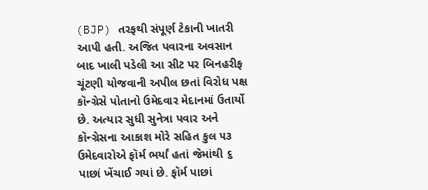(BJP) તરફથી સંપૂર્ણ ટેકાની ખાતરી આપી હતી. અજિત પવારના અવસાન બાદ ખાલી પડેલી આ સીટ પર બિનહરીફ ચૂંટણી યોજવાની અપીલ છતાં વિરોધ પક્ષ કૉન્ગ્રેસે પોતાનો ઉમેદવાર મેદાનમાં ઉતાર્યો છે. અત્યાર સુધી સુનેત્રા પવાર અને કૉન્ગ્રેસના આકાશ મોરે સહિત કુલ ૫૩ ઉમેદવારોએ ફૉર્મ ભર્યાં હતાં જેમાંથી ૬ પાછાં ખેંચાઈ ગયાં છે. ફૉર્મ પાછાં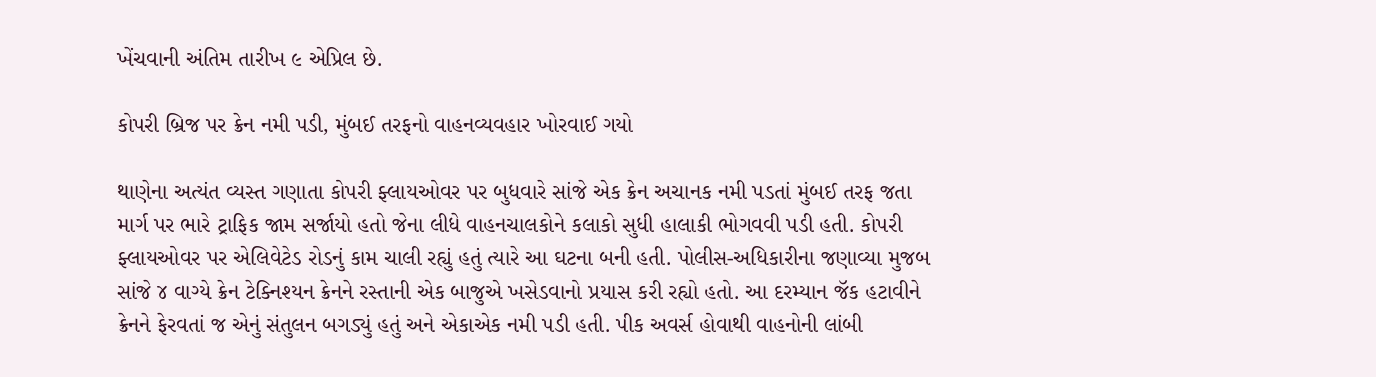ખેંચવાની અંતિમ તારીખ ૯ એપ્રિલ છે.

કોપરી બ્રિજ પર ક્રેન નમી પડી, મુંબઈ તરફનો વાહનવ્યવહાર ખોરવાઈ ગયો

થાણેના અત્યંત વ્યસ્ત ગણાતા કોપરી ફ્લાયઓવર પર બુધવારે સાંજે એક ક્રેન અચાનક નમી પડતાં મુંબઈ તરફ જતા માર્ગ પર ભારે ટ્રાફિક જામ સર્જાયો હતો જેના લીધે વાહનચાલકોને કલાકો સુધી હાલાકી ભોગવવી પડી હતી. કોપરી ફ્લાયઓવર પર એલિવેટેડ રોડનું કામ ચાલી રહ્યું હતું ત્યારે આ ઘટના બની હતી. પોલીસ-અધિકારીના જણાવ્યા મુજબ સાંજે ૪ વાગ્યે ક્રેન ટેક્નિશ્યન ક્રેનને રસ્તાની એક બાજુએ ખસેડવાનો પ્રયાસ કરી રહ્યો હતો. આ દરમ્યાન જૅક હટાવીને ક્રેનને ફેરવતાં જ એનું સંતુલન બગડ્યું હતું અને એકાએક નમી પડી હતી. પીક અવર્સ હોવાથી વાહનોની લાંબી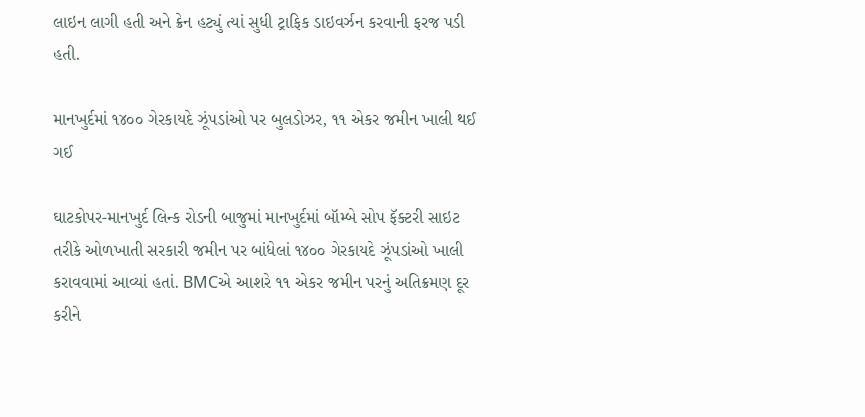લાઇન લાગી હતી અને ક્રેન હટ્યું ત્યાં સુધી ટ્રાફિક ડાઇવર્ઝન કરવાની ફરજ પડી હતી.

માનખુર્દમાં ૧૪૦૦ ગેરકાયદે ઝૂંપડાંઓ પર બુલડોઝર, ૧૧ એકર જમીન ખાલી થઈ ગઈ

ઘાટકોપર-માનખુર્દ લિન્ક રોડની બાજુમાં માનખુર્દમાં બૉમ્બે સોપ ફૅક્ટરી સાઇટ તરીકે ઓળખાતી સરકારી જમીન પર બાંધેલાં ૧૪૦૦ ગેરકાયદે ઝૂંપડાંઓ ખાલી કરાવવામાં આવ્યાં હતાં. BMCએ આશરે ૧૧ એકર જમીન પરનું અતિક્રમણ દૂર કરીને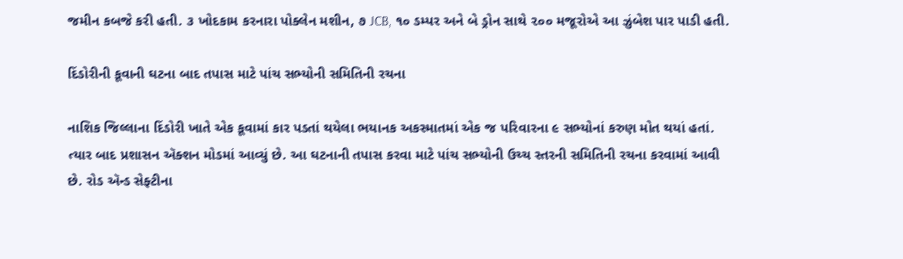જમીન કબજે કરી હતી. ૩ ખોદકામ કરનારા પોક્લેન મશીન, ૭ JCB, ૧૦ ડમ્પર અને બે ડ્રોન સાથે ૨૦૦ મજૂરોએ આ ઝુંબેશ પાર પાડી હતી.

દિંડોરીની કૂવાની ઘટના બાદ તપાસ માટે પાંચ સભ્યોની સમિતિની રચના

નાશિક જિલ્લાના દિંડોરી ખાતે એક કૂવામાં કાર પડતાં થયેલા ભયાનક અકસ્માતમાં એક જ પરિવારના ૯ સભ્યોનાં કરુણ મોત થયાં હતાં. ત્યાર બાદ પ્રશાસન ઍક્શન મોડમાં આવ્યું છે. આ ઘટનાની તપાસ કરવા માટે પાંચ સભ્યોની ઉચ્ચ સ્તરની સમિતિની રચના કરવામાં આવી છે. રોડ ઍન્ડ સેફ્ટીના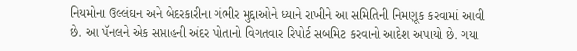નિયમોના ઉલ્લંઘન અને બેદરકારીના ગંભીર મુદ્દાઓને ધ્યાને રાખીને આ સમિતિની નિમણૂક કરવામાં આવી છે. આ પૅનલને એક સપ્તાહની અંદર પોતાનો વિગતવાર રિપોર્ટ સબમિટ કરવાનો આદેશ અપાયો છે. ગયા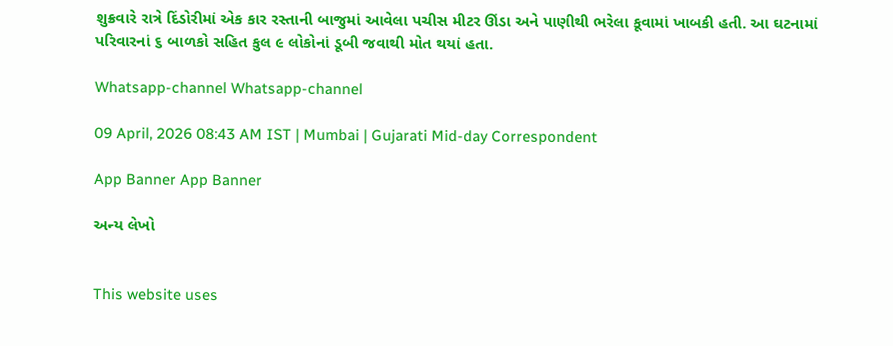શુક્રવારે રાત્રે દિંડોરીમાં એક કાર રસ્તાની બાજુમાં આવેલા પચીસ મીટર ઊંડા અને પાણીથી ભરેલા કૂવામાં ખાબકી હતી. આ ઘટનામાં પરિવારનાં ૬ બાળકો સહિત કુલ ૯ લોકોનાં ડૂબી જવાથી મોત થયાં હતા.

Whatsapp-channel Whatsapp-channel

09 April, 2026 08:43 AM IST | Mumbai | Gujarati Mid-day Correspondent

App Banner App Banner

અન્ય લેખો


This website uses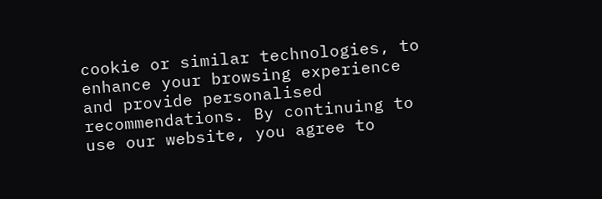cookie or similar technologies, to enhance your browsing experience and provide personalised recommendations. By continuing to use our website, you agree to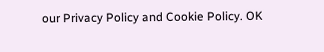our Privacy Policy and Cookie Policy. OK